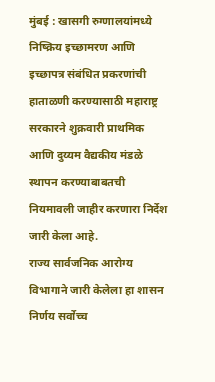मुंबई : खासगी रुग्णालयांमध्ये निष्क्रिय इच्छामरण आणि इच्छापत्र संबंधित प्रकरणांची हाताळणी करण्यासाठी महाराष्ट्र सरकारने शुक्रवारी प्राथमिक आणि दुय्यम वैद्यकीय मंडळे स्थापन करण्याबाबतची नियमावली जाहीर करणारा निर्देश जारी केला आहे.
राज्य सार्वजनिक आरोग्य विभागाने जारी केलेला हा शासन निर्णय सर्वोच्च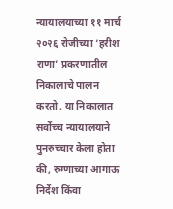न्यायालयाच्या ११ मार्च २०२६ रोजीच्या ‘हरीश राणा’ प्रकरणातील निकालाचे पालन करतो. या निकालात सर्वोच्च न्यायालयाने पुनरुच्चार केला होता की, रुग्णाच्या आगाऊ निर्देश किंवा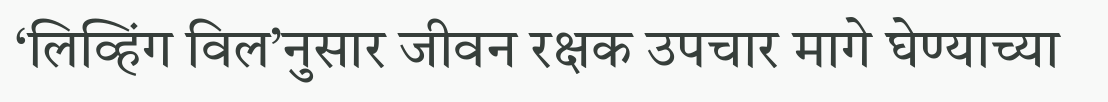‘लिव्हिंग विल’नुसार जीवन रक्षक उपचार मागे घेण्याच्या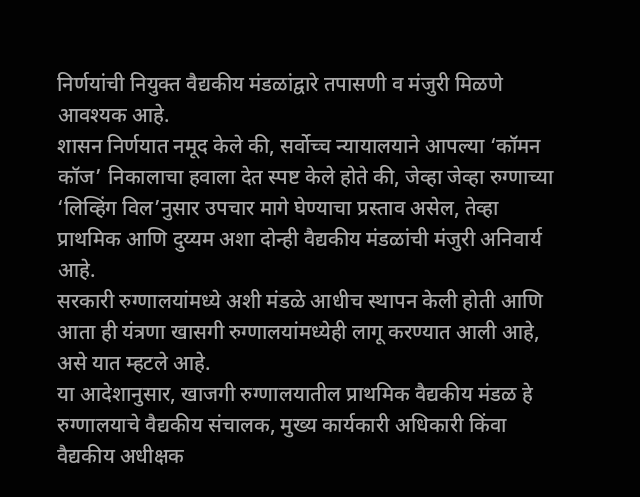निर्णयांची नियुक्त वैद्यकीय मंडळांद्वारे तपासणी व मंजुरी मिळणे आवश्यक आहे.
शासन निर्णयात नमूद केले की, सर्वोच्च न्यायालयाने आपल्या ‘कॉमन कॉज’ निकालाचा हवाला देत स्पष्ट केले होते की, जेव्हा जेव्हा रुग्णाच्या ‘लिव्हिंग विल’नुसार उपचार मागे घेण्याचा प्रस्ताव असेल, तेव्हा प्राथमिक आणि दुय्यम अशा दोन्ही वैद्यकीय मंडळांची मंजुरी अनिवार्य आहे.
सरकारी रुग्णालयांमध्ये अशी मंडळे आधीच स्थापन केली होती आणि आता ही यंत्रणा खासगी रुग्णालयांमध्येही लागू करण्यात आली आहे, असे यात म्हटले आहे.
या आदेशानुसार, खाजगी रुग्णालयातील प्राथमिक वैद्यकीय मंडळ हे रुग्णालयाचे वैद्यकीय संचालक, मुख्य कार्यकारी अधिकारी किंवा वैद्यकीय अधीक्षक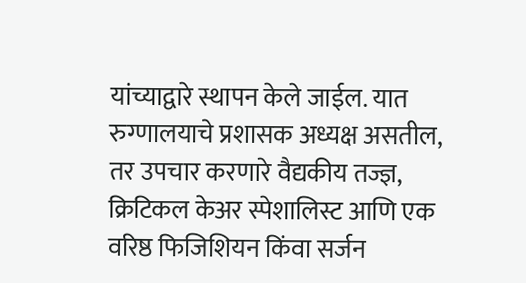यांच्याद्वारे स्थापन केले जाईल. यात रुग्णालयाचे प्रशासक अध्यक्ष असतील, तर उपचार करणारे वैद्यकीय तज्ज्ञ, क्रिटिकल केअर स्पेशालिस्ट आणि एक वरिष्ठ फिजिशियन किंवा सर्जन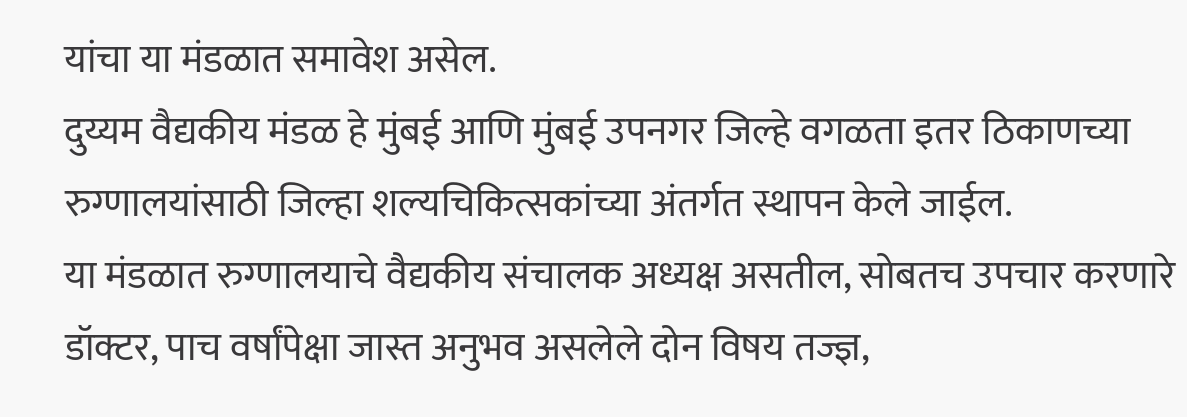यांचा या मंडळात समावेश असेल.
दुय्यम वैद्यकीय मंडळ हे मुंबई आणि मुंबई उपनगर जिल्हे वगळता इतर ठिकाणच्या रुग्णालयांसाठी जिल्हा शल्यचिकित्सकांच्या अंतर्गत स्थापन केले जाईल.
या मंडळात रुग्णालयाचे वैद्यकीय संचालक अध्यक्ष असतील, सोबतच उपचार करणारे डॉक्टर, पाच वर्षांपेक्षा जास्त अनुभव असलेले दोन विषय तज्ज्ञ,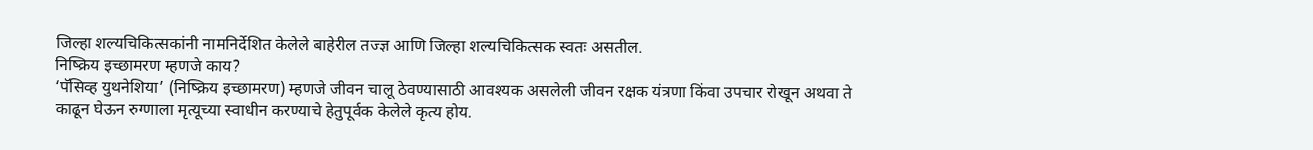जिल्हा शल्यचिकित्सकांनी नामनिर्देशित केलेले बाहेरील तज्ज्ञ आणि जिल्हा शल्यचिकित्सक स्वतः असतील.
निष्क्रिय इच्छामरण म्हणजे काय?
‘पॅसिव्ह युथनेशिया’ (निष्क्रिय इच्छामरण) म्हणजे जीवन चालू ठेवण्यासाठी आवश्यक असलेली जीवन रक्षक यंत्रणा किंवा उपचार रोखून अथवा ते काढून घेऊन रुग्णाला मृत्यूच्या स्वाधीन करण्याचे हेतुपूर्वक केलेले कृत्य होय.